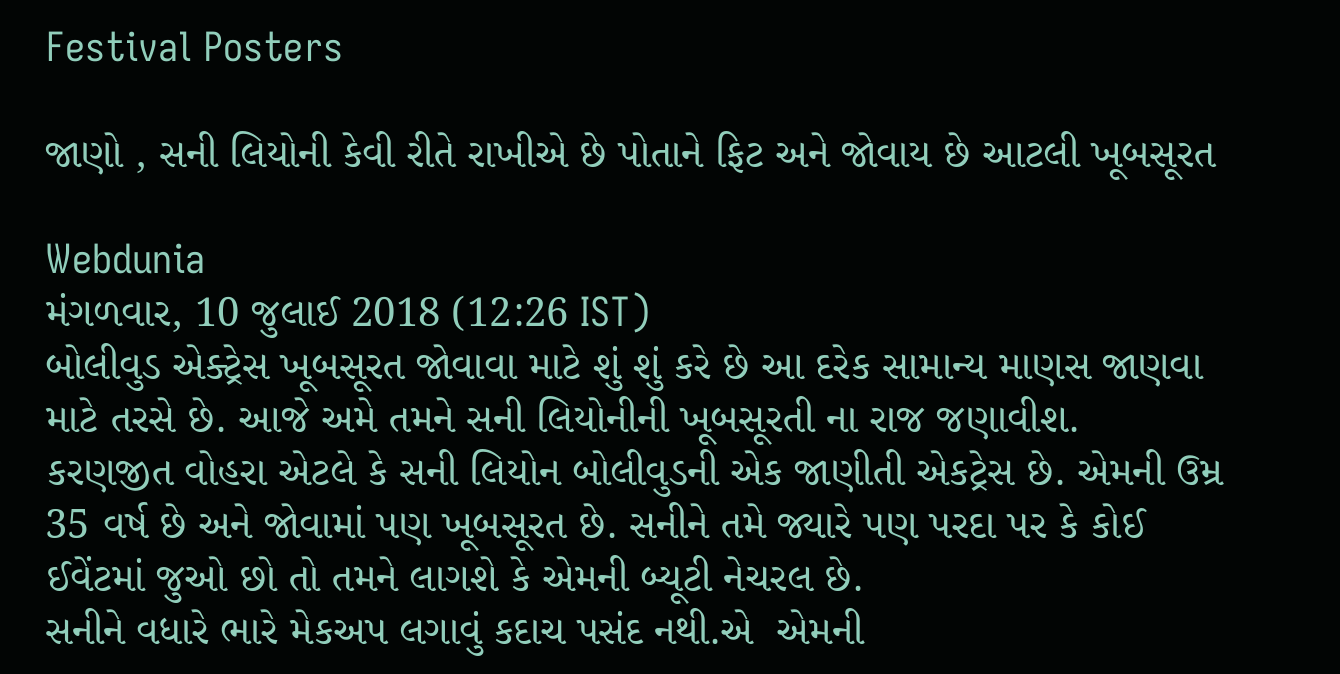Festival Posters

જાણો , સની લિયોની કેવી રીતે રાખીએ છે પોતાને ફિટ અને જોવાય છે આટલી ખૂબસૂરત

Webdunia
મંગળવાર, 10 જુલાઈ 2018 (12:26 IST)
બોલીવુડ એક્ટ્રેસ ખૂબસૂરત જોવાવા માટે શું શું કરે છે આ દરેક સામાન્ય માણસ જાણવા માટે તરસે છે. આજે અમે તમને સની લિયોનીની ખૂબસૂરતી ના રાજ જણાવીશ.  કરણજીત વોહરા એટલે કે સની લિયોન બોલીવુડની એક જાણીતી એકટ્રેસ છે. એમની ઉમ્ર 35 વર્ષ છે અને જોવામાં પણ ખૂબસૂરત છે. સનીને તમે જ્યારે પણ પરદા પર કે કોઈ ઈવેંટમાં જુઓ છો તો તમને લાગશે કે એમની બ્યૂટી નેચરલ છે.
સનીને વધારે ભારે મેકઅપ લગાવું કદાચ પસંદ નથી.એ  એમની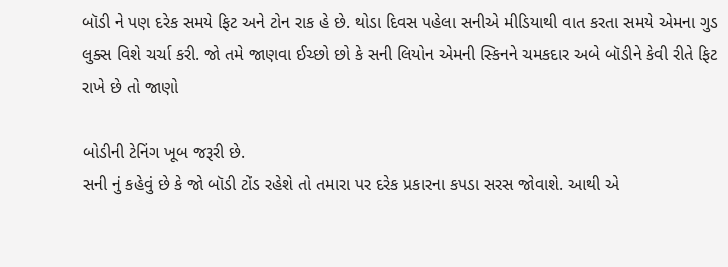બૉડી ને પણ દરેક સમયે ફિટ અને ટોન રાક હે છે. થોડા દિવસ પહેલા સનીએ મીડિયાથી વાત કરતા સમયે એમના ગુડ લુક્સ વિશે ચર્ચા કરી. જો તમે જાણવા ઈચ્છો છો કે સની લિયોન એમની સ્કિનને ચમકદાર અબે બૉડીને કેવી રીતે ફિટ રાખે છે તો જાણો

બોડીની ટેનિંગ ખૂબ જરૂરી છે.
સની નું કહેવું છે કે જો બૉડી ટોંડ રહેશે તો તમારા પર દરેક પ્રકારના કપડા સરસ જોવાશે. આથી એ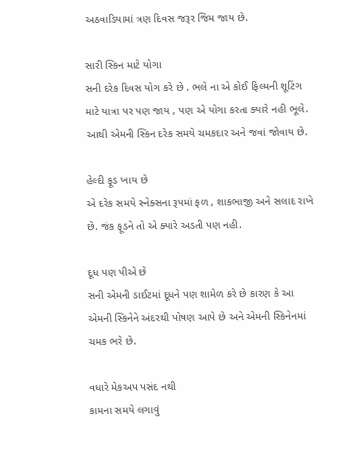અઠવાડિયામાં ત્રણ દિવસ જરૂર જિમ જાય છે.

સારી સ્કિન માટે યોગા
સની દરેક દિવસ યોગ કરે છે . ભલે ના એ કોઈ ફિલ્મની શૂટિંગ માટે યાત્રા પર પણ જાય , પણ એ યોગા કરતા ક્યારે નહી ભૂલે. આથી એમની સ્કિન દરેક સમયે ચમકદાર અને જવાં જોવાય છે.

હેલ્દી ફૂડ ખાય છે
એ દરેક સમયે સ્નેક્સના રૂપમાં ફળ , શાકભાજી અને સલાદ રાખે છે. જંક ફૂડને તો એ ક્યારે અડતી પણ નહી.

દૂધ પણ પીએ છે
સની એમની ડાઈટમાં દૂધને પણ શામેળ કરે છે કારણ કે આ એમની સ્કિનેને અંદરથી પોષણ આપે છે અને એમની સ્કિનેનમાં ચમક ભરે છે.

વધારે મેકઅપ પસંદ નથી
કામના સમયે લગાવું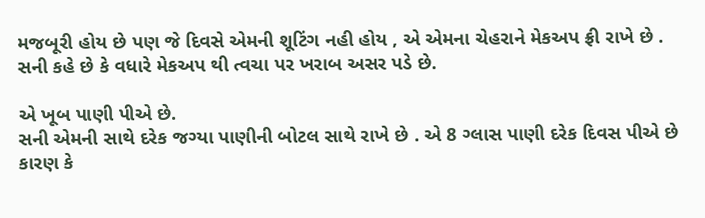મજબૂરી હોય છે પણ જે દિવસે એમની શૂટિંગ નહી હોય , એ એમના ચેહરાને મેકઅપ ફ્રી રાખે છે . સની કહે છે કે વધારે મેકઅપ થી ત્વચા પર ખરાબ અસર પડે છે.

એ ખૂબ પાણી પીએ છે.
સની એમની સાથે દરેક જગ્યા પાણીની બોટલ સાથે રાખે છે . એ 8 ગ્લાસ પાણી દરેક દિવસ પીએ છે કારણ કે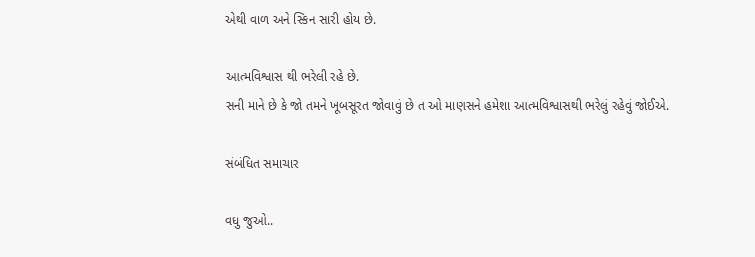એથી વાળ અને સ્કિન સારી હોય છે.

આત્મવિશ્વાસ થી ભરેલી રહે છે.
સની માને છે કે જો તમને ખૂબસૂરત જોવાવું છે ત ઓ માણસને હમેશા આત્મવિશ્વાસથી ભરેલું રહેવું જોઈએ.

સંબંધિત સમાચાર

વધુ જુઓ..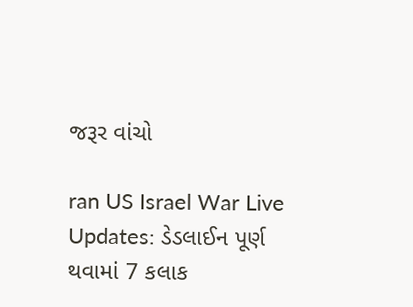જરૂર વાંચો

ran US Israel War Live Updates: ડેડલાઈન પૂર્ણ થવામાં 7 કલાક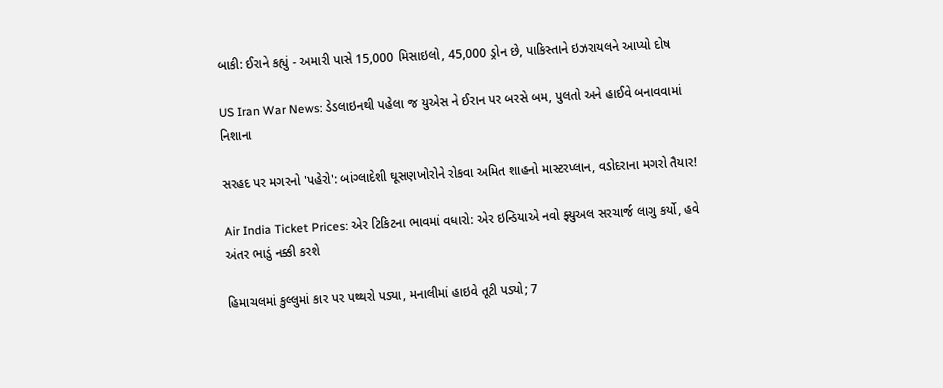બાકી: ઈરાને કહ્યું - અમારી પાસે 15,000 મિસાઇલો, 45,000 ડ્રોન છે, પાકિસ્તાને ઇઝરાયલને આપ્યો દોષ

US Iran War News: ડેડલાઇનથી પહેલા જ યુએસ ને ઈરાન પર બરસે બમ, પુલતો અને હાઈવે બનાવવામાં નિશાના

સરહદ પર મગરનો 'પહેરો': બાંગ્લાદેશી ઘૂસણખોરોને રોકવા અમિત શાહનો માસ્ટરપ્લાન, વડોદરાના મગરો તૈયાર!

Air India Ticket Prices: એર ટિકિટના ભાવમાં વધારો: એર ઇન્ડિયાએ નવો ફ્યુઅલ સરચાર્જ લાગુ કર્યો, હવે અંતર ભાડું નક્કી કરશે

હિમાચલમાં કુલ્લુમાં કાર પર પથ્થરો પડ્યા, મનાલીમાં હાઇવે તૂટી પડ્યો; 7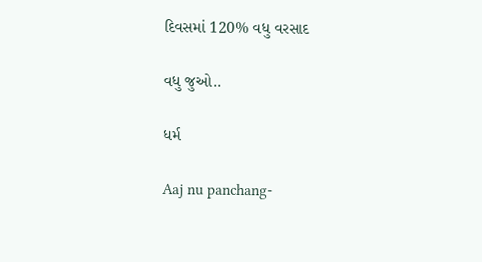દિવસમાં 120% વધુ વરસાદ

વધુ જુઓ..

ધર્મ

Aaj nu panchang-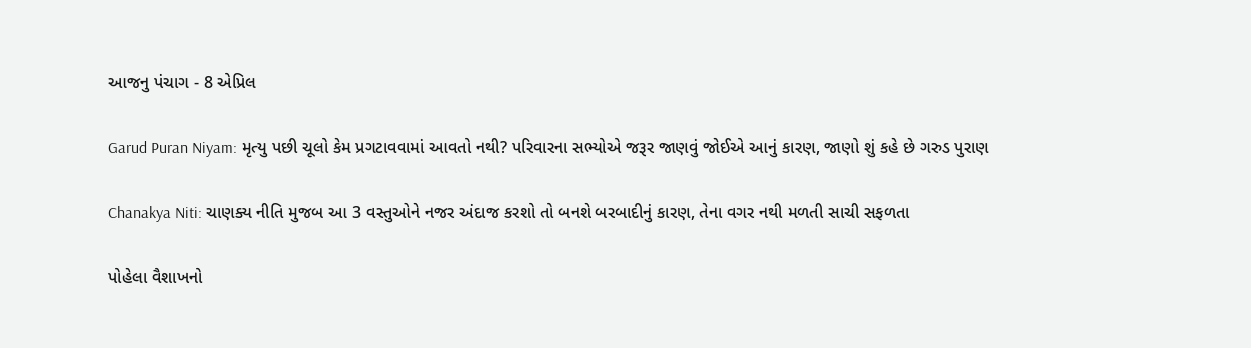આજનુ પંચાગ - 8 એપ્રિલ

Garud Puran Niyam: મૃત્યુ પછી ચૂલો કેમ પ્રગટાવવામાં આવતો નથી? પરિવારના સભ્યોએ જરૂર જાણવું જોઈએ આનું કારણ, જાણો શું કહે છે ગરુડ પુરાણ

Chanakya Niti: ચાણક્ય નીતિ મુજબ આ 3 વસ્તુઓને નજર અંદાજ કરશો તો બનશે બરબાદીનું કારણ, તેના વગર નથી મળતી સાચી સફળતા

પોહેલા વૈશાખનો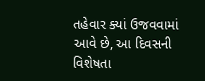તહેવાર ક્યાં ઉજવવામાં આવે છે, આ દિવસની વિશેષતા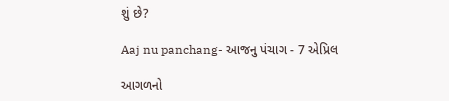શું છે?

Aaj nu panchang- આજનુ પંચાગ - 7 એપ્રિલ

આગળનો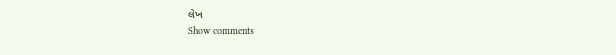લેખ
Show comments